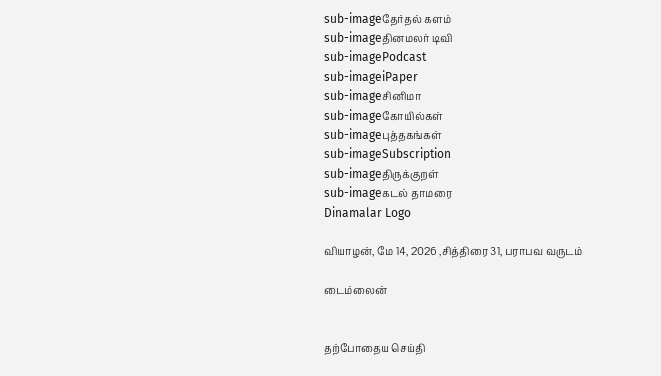sub-imageதேர்தல் களம்
sub-imageதினமலர் டிவி
sub-imagePodcast
sub-imageiPaper
sub-imageசினிமா
sub-imageகோயில்கள்
sub-imageபுத்தகங்கள்
sub-imageSubscription
sub-imageதிருக்குறள்
sub-imageகடல் தாமரை
Dinamalar Logo

வியாழன், மே 14, 2026 ,சித்திரை 31, பராபவ வருடம்

டைம்லைன்


தற்போதைய செய்தி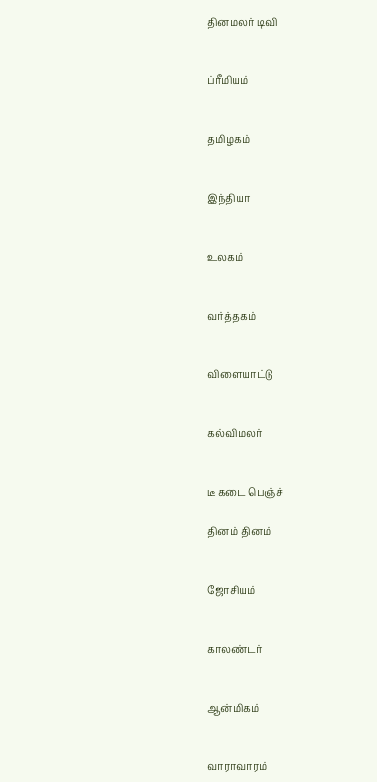தினமலர் டிவி


ப்ரீமியம்


தமிழகம்


இந்தியா


உலகம்


வர்த்தகம்


விளையாட்டு


கல்விமலர்


டீ கடை பெஞ்ச்

தினம் தினம்


ஜோசியம்


காலண்டர்


ஆன்மிகம்


வாராவாரம்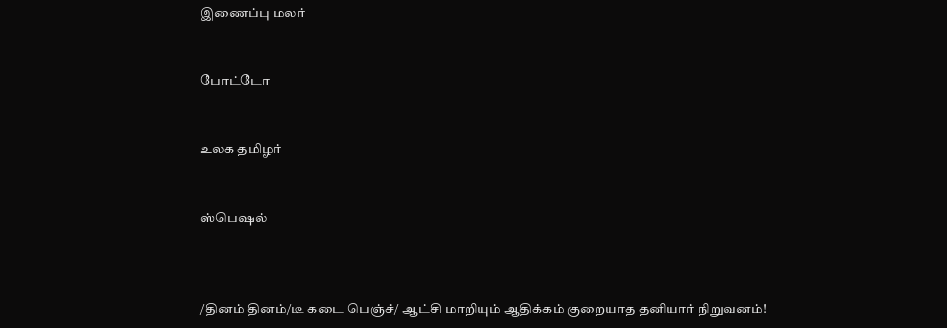இணைப்பு மலர்


போட்டோ


உலக தமிழர்


ஸ்பெஷல்



/தினம் தினம்/டீ கடை பெஞ்ச்/ ஆட்சி மாறியும் ஆதிக்கம் குறையாத தனியார் நிறுவனம்!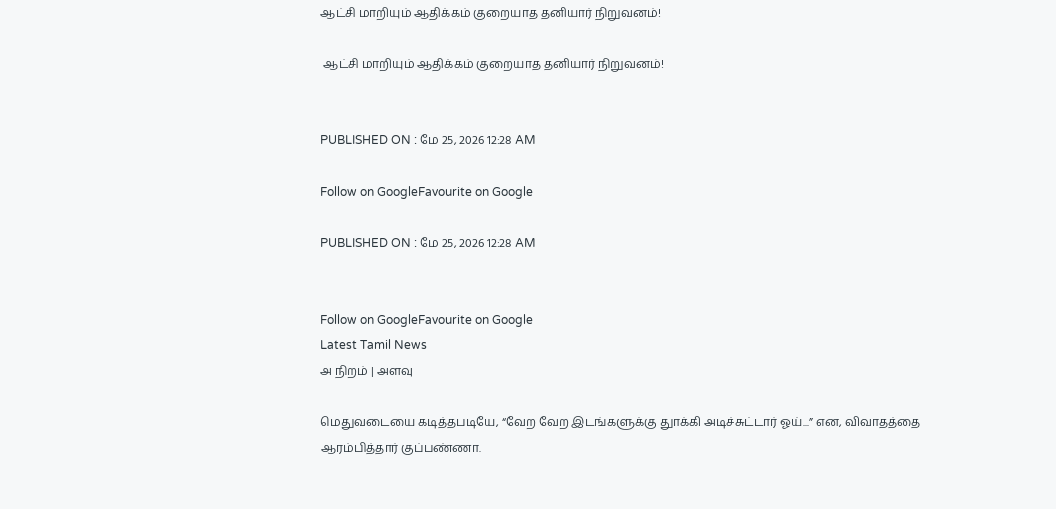ஆட்சி மாறியும் ஆதிக்கம் குறையாத தனியார் நிறுவனம்!

 ஆட்சி மாறியும் ஆதிக்கம் குறையாத தனியார் நிறுவனம்!


PUBLISHED ON : மே 25, 2026 12:28 AM

Follow on GoogleFavourite on Google

PUBLISHED ON : மே 25, 2026 12:28 AM


Follow on GoogleFavourite on Google
Latest Tamil News
அ நிறம் | அளவு

மெதுவடையை கடித்தபடியே, “வேற வேற இடங்களுக்கு துாக்கி அடிச்சுட்டார் ஓய்...” என, விவாதத்தை ஆரம்பித்தார் குப்பண்ணா.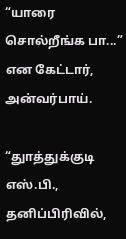“யாரை சொல்றீங்க பா...” என கேட்டார், அன்வர்பாய்.

“துாத்துக்குடி எஸ்.பி., தனிப்பிரிவில்,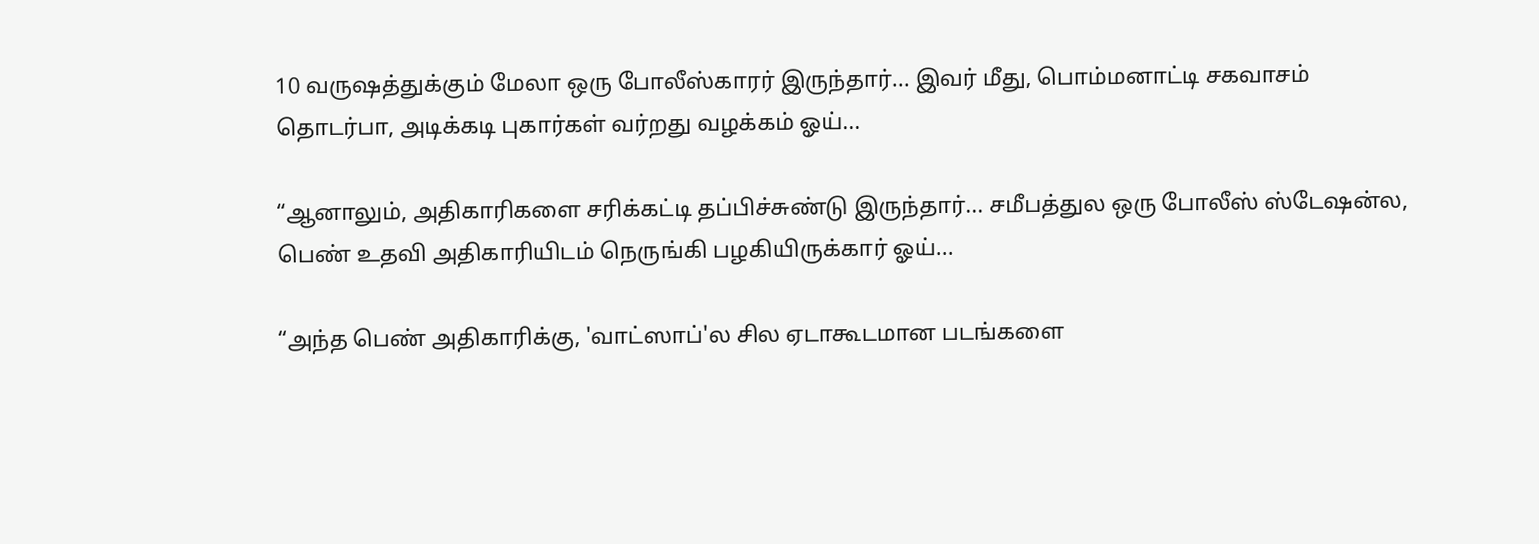10 வருஷத்துக்கும் மேலா ஒரு போலீஸ்காரர் இருந்தார்... இவர் மீது, பொம்மனாட்டி சகவாசம் தொடர்பா, அடிக்கடி புகார்கள் வர்றது வழக்கம் ஓய்...

“ஆனாலும், அதிகாரிகளை சரிக்கட்டி தப்பிச்சுண்டு இருந்தார்... சமீபத்துல ஒரு போலீஸ் ஸ்டேஷன்ல, பெண் உதவி அதிகாரியிடம் நெருங்கி பழகியிருக்கார் ஓய்...

“அந்த பெண் அதிகாரிக்கு, 'வாட்ஸாப்'ல சில ஏடாகூடமான படங்களை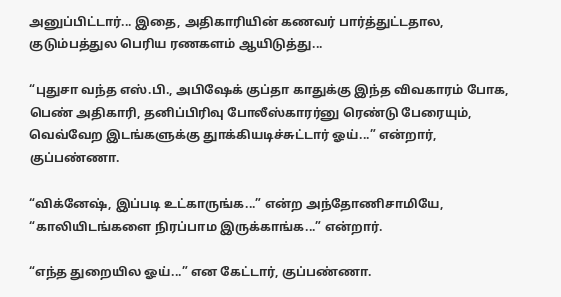அனுப்பிட்டார்... இதை, அதிகாரியின் கணவர் பார்த்துட்டதால, குடும்பத்துல பெரிய ரணகளம் ஆயிடுத்து...

“புதுசா வந்த எஸ்.பி., அபிஷேக் குப்தா காதுக்கு இந்த விவகாரம் போக, பெண் அதிகாரி, தனிப்பிரிவு போலீஸ்காரர்னு ரெண்டு பேரையும், வெவ்வேற இடங்களுக்கு துாக்கியடிச்சுட்டார் ஓய்...” என்றார், குப்பண்ணா.

“விக்னேஷ், இப்படி உட்காருங்க...” என்ற அந்தோணிசாமியே, “காலியிடங்களை நிரப்பாம இருக்காங்க...” என்றார்.

“எந்த துறையில ஓய்...” என கேட்டார், குப்பண்ணா.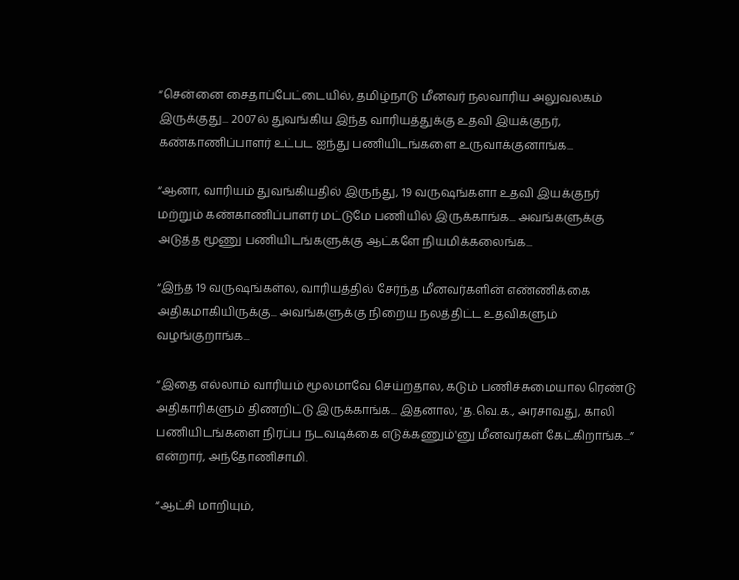“சென்னை சைதாப்பேட்டையில், தமிழ்நாடு மீனவர் நலவாரிய அலுவலகம் இருக்குது... 2007ல் துவங்கிய இந்த வாரியத்துக்கு உதவி இயக்குநர், கண்காணிப்பாளர் உட்பட ஐந்து பணியிடங்களை உருவாக்குனாங்க...

“ஆனா, வாரியம் துவங்கியதில் இருந்து, 19 வருஷங்களா உதவி இயக்குநர் மற்றும் கண்காணிப்பாளர் மட்டுமே பணியில் இருக்காங்க... அவங்களுக்கு அடுத்த மூணு பணியிடங்களுக்கு ஆட்களே நியமிக்கலைங்க...

“இந்த 19 வருஷங்கள்ல, வாரியத்தில் சேர்ந்த மீனவர்களின் எண்ணிக்கை அதிகமாகியிருக்கு... அவங்களுக்கு நிறைய நலத்திட்ட உதவிகளும் வழங்குறாங்க...

“இதை எல்லாம் வாரியம் மூலமாவே செய்றதால, கடும் பணிச்சுமையால ரெண்டு அதிகாரிகளும் திணறிட்டு இருக்காங்க... இதனால, 'த.வெ.க., அரசாவது, காலி பணியிடங்களை நிரப்ப நடவடிக்கை எடுக்கணும்'னு மீனவர்கள் கேட்கிறாங்க...” என்றார், அந்தோணிசாமி.

“ஆட்சி மாறியும்,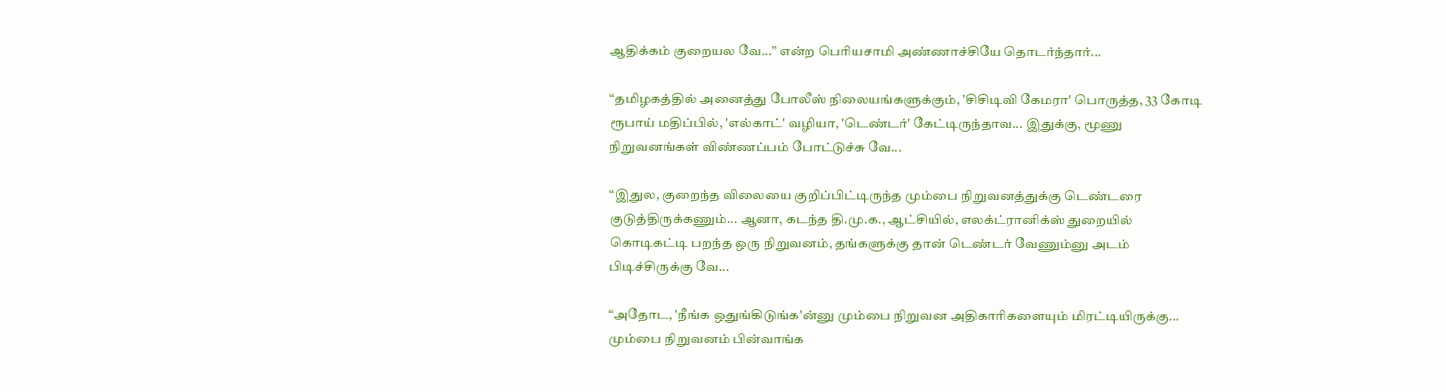ஆதிக்கம் குறையல வே...” என்ற பெரியசாமி அண்ணாச்சியே தொடர்ந்தார்...

“தமிழகத்தில் அனைத்து போலீஸ் நிலையங்களுக்கும், 'சிசிடிவி கேமரா' பொருத்த, 33 கோடி ரூபாய் மதிப்பில், 'எல்காட்' வழியா, 'டெண்டர்' கேட்டிருந்தாவ... இதுக்கு, மூணு நிறுவனங்கள் விண்ணப்பம் போட்டுச்சு வே...

“இதுல, குறைந்த விலையை குறிப்பிட்டிருந்த மும்பை நிறுவனத்துக்கு டெண்டரை குடுத்திருக்கணும்... ஆனா, கடந்த தி.மு.க., ஆட்சியில், எலக்ட்ரானிக்ஸ் துறையில் கொடிகட்டி பறந்த ஒரு நிறுவனம், தங்களுக்கு தான் டெண்டர் வேணும்னு அடம் பிடிச்சிருக்கு வே...

“அதோட, 'நீங்க ஒதுங்கிடுங்க'ன்னு மும்பை நிறுவன அதிகாரிகளையும் மிரட்டியிருக்கு... மும்பை நிறுவனம் பின்வாங்க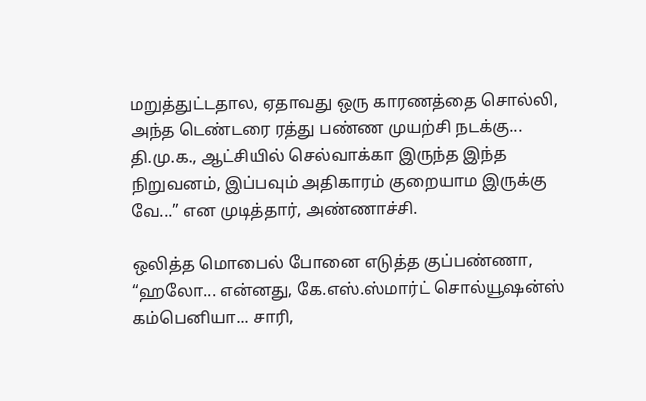மறுத்துட்டதால, ஏதாவது ஒரு காரணத்தை சொல்லி, அந்த டெண்டரை ரத்து பண்ண முயற்சி நடக்கு... தி.மு.க., ஆட்சியில் செல்வாக்கா இருந்த இந்த நிறுவனம், இப்பவும் அதிகாரம் குறையாம இருக்கு வே...” என முடித்தார், அண்ணாச்சி.

ஒலித்த மொபைல் போனை எடுத்த குப்பண்ணா, “ஹலோ... என்னது, கே.எஸ்.ஸ்மார்ட் சொல்யூஷன்ஸ் கம்பெனியா... சாரி,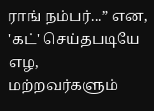ராங் நம்பர்...” என, 'கட்' செய்தபடியே எழ, மற்றவர்களும்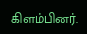கிளம்பினர்.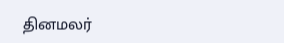தினமலர்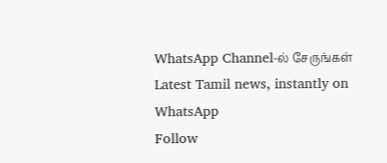WhatsApp Channel-ல் சேருங்கள்
Latest Tamil news, instantly on WhatsApp
Follow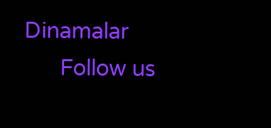Dinamalar
      Follow us